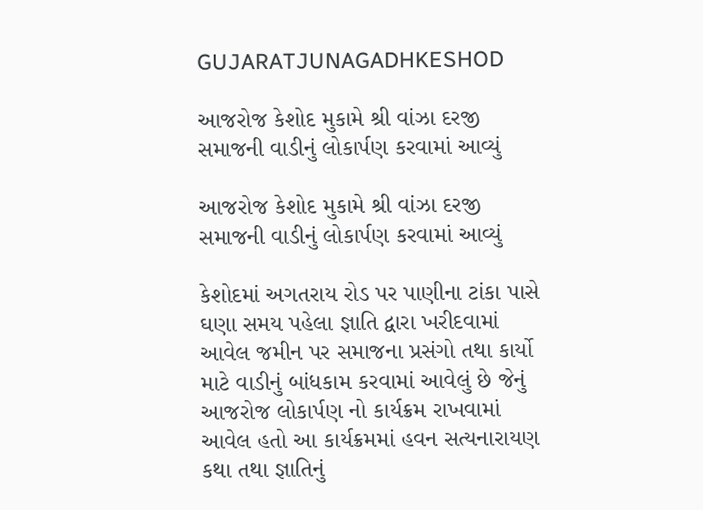GUJARATJUNAGADHKESHOD

આજરોજ કેશોદ મુકામે શ્રી વાંઝા દરજી સમાજની વાડીનું લોકાર્પણ કરવામાં આવ્યું

આજરોજ કેશોદ મુકામે શ્રી વાંઝા દરજી સમાજની વાડીનું લોકાર્પણ કરવામાં આવ્યું

કેશોદમાં અગતરાય રોડ પર પાણીના ટાંકા પાસે ઘણા સમય પહેલા જ્ઞાતિ દ્વારા ખરીદવામાં આવેલ જમીન પર સમાજના પ્રસંગો તથા કાર્યો માટે વાડીનું બાંધકામ કરવામાં આવેલું છે જેનું આજરોજ લોકાર્પણ નો કાર્યક્રમ રાખવામાં આવેલ હતો આ કાર્યક્રમમાં હવન સત્યનારાયણ કથા તથા જ્ઞાતિનું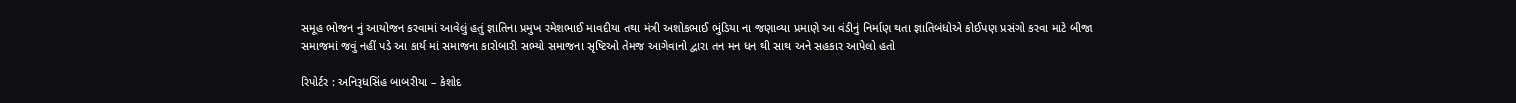સમૂહ ભોજન નું આયોજન કરવામાં આવેલું હતું જ્ઞાતિના પ્રમુખ રમેશભાઈ માવદીયા તથા મંત્રી અશોકભાઈ ભુંડિયા ના જણાવ્યા પ્રમાણે આ વંડીનું નિર્માણ થતા જ્ઞાતિબંધોએ કોઈપણ પ્રસંગો કરવા માટે બીજા સમાજમાં જવું નહીં પડે આ કાર્ય માં સમાજના કારોબારી સભ્યો સમાજના સૃષ્ટિઓ તેમજ આગેવાનો દ્વારા તન મન ધન થી સાથ અને સહકાર આપેલો હતો

રિપોર્ટર : અનિરૂધસિંહ બાબરીયા – કેશોદ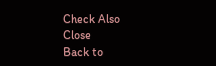Check Also
Close
Back to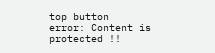top button
error: Content is protected !!